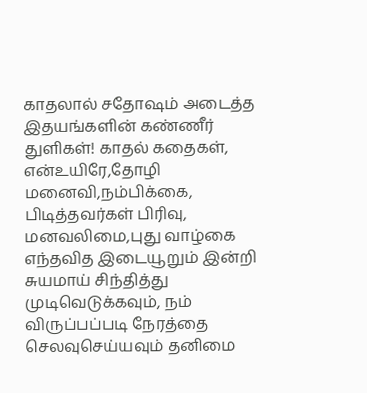காதலால் சதோஷம் அடைத்த இதயங்களின் கண்ணீர் துளிகள்! காதல் கதைகள், என்உயிரே,தோழி மனைவி,நம்பிக்கை, பிடித்தவர்கள் பிரிவு, மனவலிமை,புது வாழ்கை
எந்தவித இடையூறும் இன்றி சுயமாய் சிந்தித்து முடிவெடுக்கவும், நம் விருப்பப்படி நேரத்தை செலவுசெய்யவும் தனிமை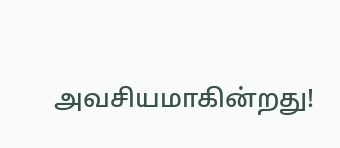அவசியமாகின்றது!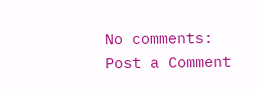No comments:
Post a Comment